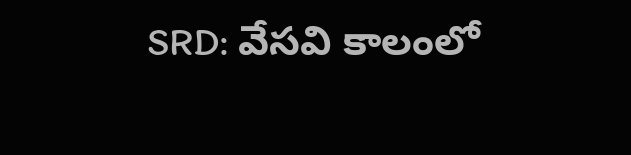SRD: వేసవి కాలంలో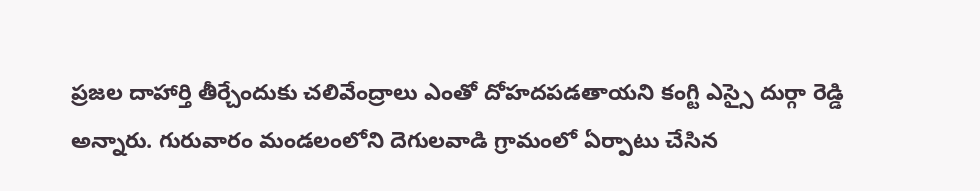ప్రజల దాహార్తి తీర్చేందుకు చలివేంద్రాలు ఎంతో దోహదపడతాయని కంగ్టి ఎస్సై దుర్గా రెడ్డి అన్నారు. గురువారం మండలంలోని దెగులవాడి గ్రామంలో ఏర్పాటు చేసిన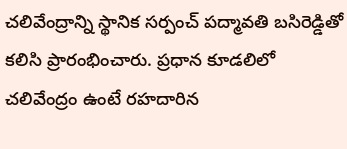చలివేంద్రాన్ని స్థానిక సర్పంచ్ పద్మావతి బసిరెడ్డితో కలిసి ప్రారంభించారు. ప్రధాన కూడలిలో చలివేంద్రం ఉంటే రహదారిన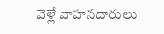వెళ్లే వాహనదారులు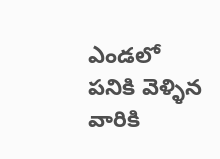ఎండలో పనికి వెళ్ళిన వారికి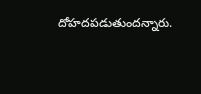దోహదపడుతుందన్నారు.